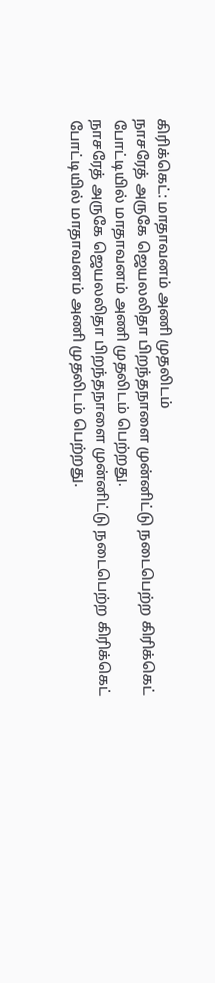கிரிக்கெட்: மாதாவனம் அணி முதலிடம்
நாசரேத் அருகே ஜெயலலிதா பிறந்தநாளை முன்னிட்டு நடைபெற்ற கிரிக்கெட் போட்டியில் மாதாவனம் அணி முதலிடம் பெற்றது.
நாசரேத் அருகே ஜெயலலிதா பிறந்தநாளை முன்னிட்டு நடைபெற்ற கிரிக்கெட் போட்டியில் மாதாவனம் அணி முதலிடம் பெற்றது.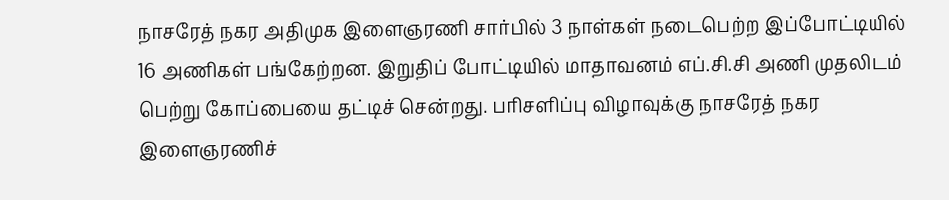நாசரேத் நகர அதிமுக இளைஞரணி சார்பில் 3 நாள்கள் நடைபெற்ற இப்போட்டியில் 16 அணிகள் பங்கேற்றன. இறுதிப் போட்டியில் மாதாவனம் எப்.சி.சி அணி முதலிடம் பெற்று கோப்பையை தட்டிச் சென்றது. பரிசளிப்பு விழாவுக்கு நாசரேத் நகர இளைஞரணிச்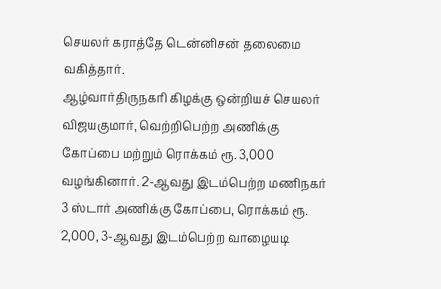செயலர் கராத்தே டென்னிசன் தலைமை வகித்தார்.
ஆழ்வார்திருநகரி கிழக்கு ஒன்றியச் செயலர் விஜயகுமார், வெற்றிபெற்ற அணிக்கு கோப்பை மற்றும் ரொக்கம் ரூ. 3,000 வழங்கினார். 2-ஆவது இடம்பெற்ற மணிநகர் 3 ஸ்டார் அணிக்கு கோப்பை, ரொக்கம் ரூ. 2,000, 3-ஆவது இடம்பெற்ற வாழையடி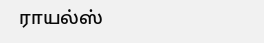ராயல்ஸ்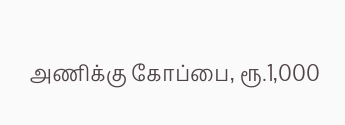அணிக்கு கோப்பை, ரூ.1,000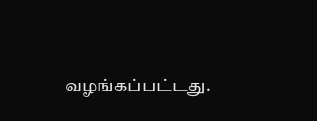வழங்கப்பட்டது.